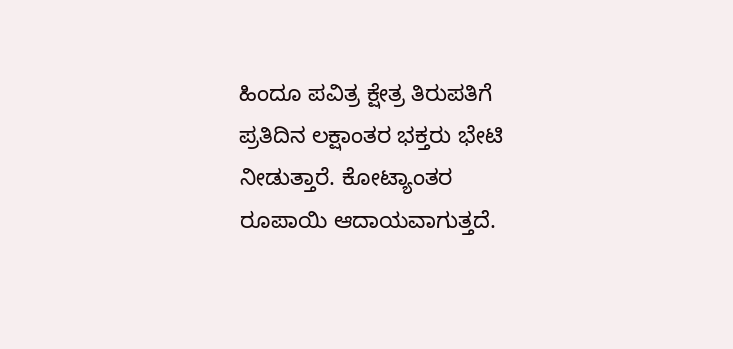ಹಿಂದೂ ಪವಿತ್ರ ಕ್ಷೇತ್ರ ತಿರುಪತಿಗೆ ಪ್ರತಿದಿನ ಲಕ್ಷಾಂತರ ಭಕ್ತರು ಭೇಟಿ ನೀಡುತ್ತಾರೆ. ಕೋಟ್ಯಾಂತರ ರೂಪಾಯಿ ಆದಾಯವಾಗುತ್ತದೆ.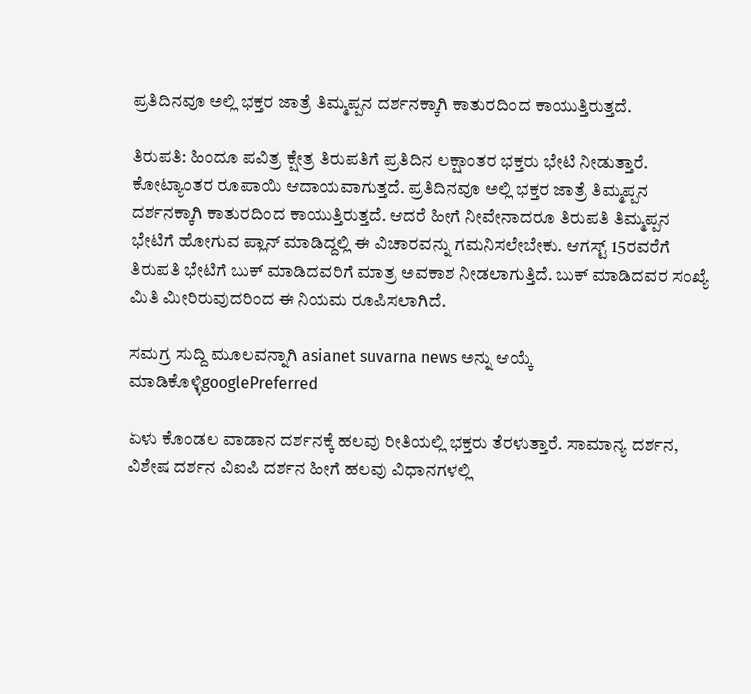ಪ್ರತಿದಿನವೂ ಅಲ್ಲಿ ಭಕ್ತರ ಜಾತ್ರೆ ತಿಮ್ಮಪ್ಪನ ದರ್ಶನಕ್ಕಾಗಿ ಕಾತುರದಿಂದ ಕಾಯುತ್ತಿರುತ್ತದೆ.

ತಿರುಪತಿ: ಹಿಂದೂ ಪವಿತ್ರ ಕ್ಷೇತ್ರ ತಿರುಪತಿಗೆ ಪ್ರತಿದಿನ ಲಕ್ಷಾಂತರ ಭಕ್ತರು ಭೇಟಿ ನೀಡುತ್ತಾರೆ. ಕೋಟ್ಯಾಂತರ ರೂಪಾಯಿ ಆದಾಯವಾಗುತ್ತದೆ. ಪ್ರತಿದಿನವೂ ಅಲ್ಲಿ ಭಕ್ತರ ಜಾತ್ರೆ ತಿಮ್ಮಪ್ಪನ ದರ್ಶನಕ್ಕಾಗಿ ಕಾತುರದಿಂದ ಕಾಯುತ್ತಿರುತ್ತದೆ. ಆದರೆ ಹೀಗೆ ನೀವೇನಾದರೂ ತಿರುಪತಿ ತಿಮ್ಮಪ್ಪನ ಭೇಟಿಗೆ ಹೋಗುವ ಪ್ಲಾನ್ ಮಾಡಿದ್ದಲ್ಲಿ ಈ ವಿಚಾರವನ್ನು ಗಮನಿಸಲೇಬೇಕು. ಆಗಸ್ಟ್‌ 15ರವರೆಗೆ ತಿರುಪತಿ ಭೇಟಿಗೆ ಬುಕ್ ಮಾಡಿದವರಿಗೆ ಮಾತ್ರ ಅವಕಾಶ ನೀಡಲಾಗುತ್ತಿದೆ. ಬುಕ್ ಮಾಡಿದವರ ಸಂಖ್ಯೆ ಮಿತಿ ಮೀರಿರುವುದರಿಂದ ಈ ನಿಯಮ ರೂಪಿಸಲಾಗಿದೆ.

ಸಮಗ್ರ ಸುದ್ದಿ ಮೂಲವನ್ನಾಗಿ asianet suvarna news ಅನ್ನು ಆಯ್ಕೆ ಮಾಡಿಕೊಳ್ಳಿgooglePreferred

ಏಳು ಕೊಂಡಲ ವಾಡಾನ ದರ್ಶನಕ್ಕೆ ಹಲವು ರೀತಿಯಲ್ಲಿ ಭಕ್ತರು ತೆರಳುತ್ತಾರೆ. ಸಾಮಾನ್ಯ ದರ್ಶನ, ವಿಶೇಷ ದರ್ಶನ ವಿಐಪಿ ದರ್ಶನ ಹೀಗೆ ಹಲವು ವಿಧಾನಗಳಲ್ಲಿ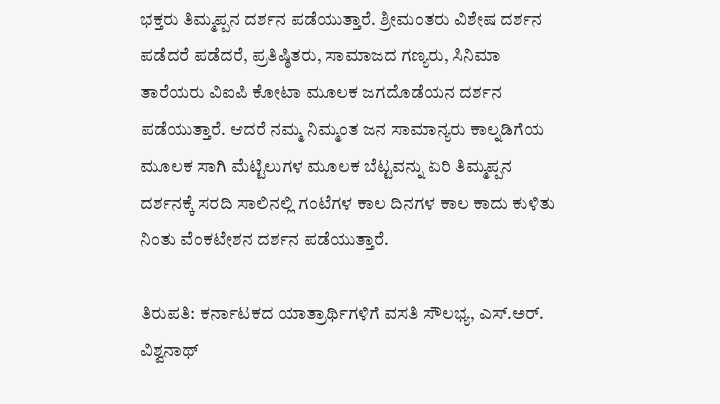ಭಕ್ತರು ತಿಮ್ಮಪ್ಪನ ದರ್ಶನ ಪಡೆಯುತ್ತಾರೆ. ಶ್ರೀಮಂತರು ವಿಶೇಷ ದರ್ಶನ ಪಡೆದರೆ ಪಡೆದರೆ, ಪ್ರತಿಷ್ಠಿತರು, ಸಾಮಾಜದ ಗಣ್ಯರು, ಸಿನಿಮಾ ತಾರೆಯರು ವಿಐಪಿ ಕೋಟಾ ಮೂಲಕ ಜಗದೊಡೆಯನ ದರ್ಶನ ಪಡೆಯುತ್ತಾರೆ. ಆದರೆ ನಮ್ಮ ನಿಮ್ಮಂತ ಜನ ಸಾಮಾನ್ಯರು ಕಾಲ್ನಡಿಗೆಯ ಮೂಲಕ ಸಾಗಿ ಮೆಟ್ಟಿಲುಗಳ ಮೂಲಕ ಬೆಟ್ಟವನ್ನು ಏರಿ ತಿಮ್ಮಪ್ಪನ ದರ್ಶನಕ್ಕೆ ಸರದಿ ಸಾಲಿನಲ್ಲಿ ಗಂಟೆಗಳ ಕಾಲ ದಿನಗಳ ಕಾಲ ಕಾದು ಕುಳಿತು ನಿಂತು ವೆಂಕಟೇಶನ ದರ್ಶನ ಪಡೆಯುತ್ತಾರೆ.

ತಿರುಪತಿ: ಕರ್ನಾಟಕದ ಯಾತ್ರಾರ್ಥಿಗಳಿಗೆ ವಸತಿ ಸೌಲಭ್ಯ, ಎಸ್‌.ಅರ್‌. ವಿಶ್ವನಾಥ್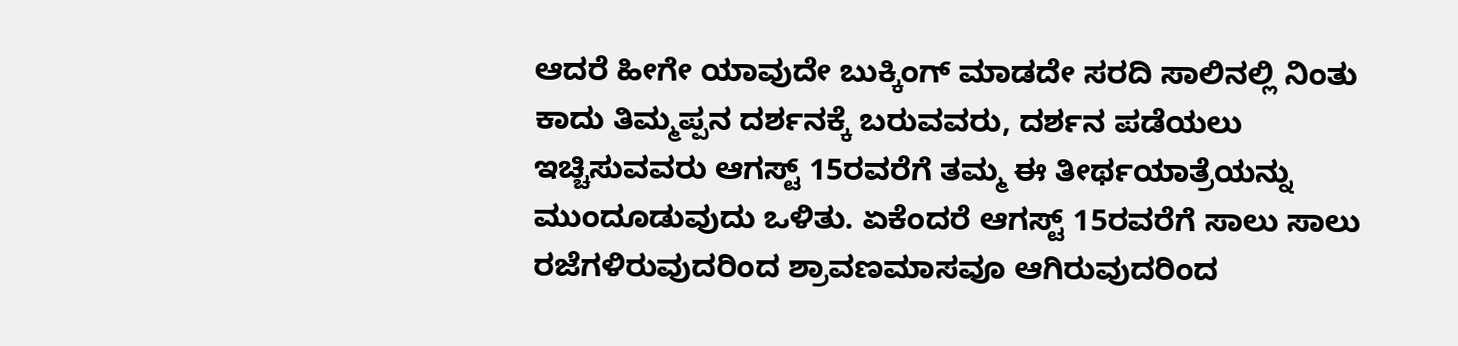ಆದರೆ ಹೀಗೇ ಯಾವುದೇ ಬುಕ್ಕಿಂಗ್ ಮಾಡದೇ ಸರದಿ ಸಾಲಿನಲ್ಲಿ ನಿಂತು ಕಾದು ತಿಮ್ಮಪ್ಪನ ದರ್ಶನಕ್ಕೆ ಬರುವವರು, ದರ್ಶನ ಪಡೆಯಲು ಇಚ್ಚಿಸುವವರು ಆಗಸ್ಟ್‌ 15ರವರೆಗೆ ತಮ್ಮ ಈ ತೀರ್ಥಯಾತ್ರೆಯನ್ನು ಮುಂದೂಡುವುದು ಒಳಿತು. ಏಕೆಂದರೆ ಆಗಸ್ಟ್‌ 15ರವರೆಗೆ ಸಾಲು ಸಾಲು ರಜೆಗಳಿರುವುದರಿಂದ ಶ್ರಾವಣಮಾಸವೂ ಆಗಿರುವುದರಿಂದ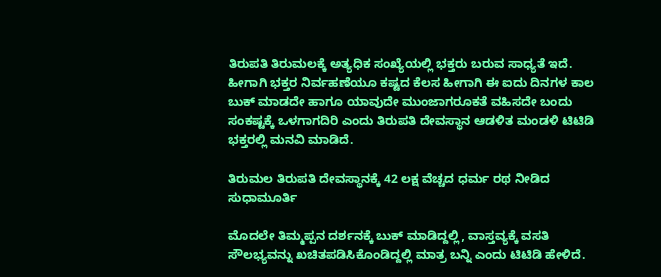ತಿರುಪತಿ ತಿರುಮಲಕ್ಕೆ ಅತ್ಯಧಿಕ ಸಂಖ್ಯೆಯಲ್ಲಿ ಭಕ್ತರು ಬರುವ ಸಾಧ್ಯತೆ ಇದೆ. ಹೀಗಾಗಿ ಭಕ್ತರ ನಿರ್ವಹಣೆಯೂ ಕಷ್ಟದ ಕೆಲಸ ಹೀಗಾಗಿ ಈ ಐದು ದಿನಗಳ ಕಾಲ ಬುಕ್ ಮಾಡದೇ ಹಾಗೂ ಯಾವುದೇ ಮುಂಜಾಗರೂಕತೆ ವಹಿಸದೇ ಬಂದು ಸಂಕಷ್ಟಕ್ಕೆ ಒಳಗಾಗದಿರಿ ಎಂದು ತಿರುಪತಿ ದೇವಸ್ಥಾನ ಆಡಳಿತ ಮಂಡಳಿ ಟಿಟಿಡಿ ಭಕ್ತರಲ್ಲಿ ಮನವಿ ಮಾಡಿದೆ.

ತಿರುಮಲ ತಿರುಪತಿ ದೇವಸ್ಥಾನಕ್ಕೆ 42 ಲಕ್ಷ ವೆಚ್ಚದ ಧರ್ಮ ರಥ ನೀಡಿದ ಸುಧಾಮೂರ್ತಿ

ಮೊದಲೇ ತಿಮ್ಮಪ್ಪನ ದರ್ಶನಕ್ಕೆ ಬುಕ್ ಮಾಡಿದ್ದಲ್ಲಿ, ವಾಸ್ತವ್ಯಕ್ಕೆ ವಸತಿ ಸೌಲಭ್ಯವನ್ನು ಖಚಿತಪಡಿಸಿಕೊಂಡಿದ್ದಲ್ಲಿ ಮಾತ್ರ ಬನ್ನಿ ಎಂದು ಟಿಟಿಡಿ ಹೇಳಿದೆ.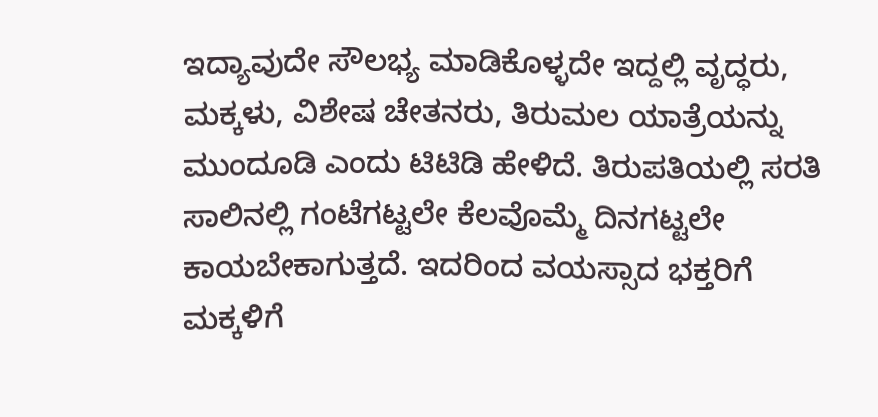ಇದ್ಯಾವುದೇ ಸೌಲಭ್ಯ ಮಾಡಿಕೊಳ್ಳದೇ ಇದ್ದಲ್ಲಿ ವೃದ್ಧರು, ಮಕ್ಕಳು, ವಿಶೇಷ ಚೇತನರು, ತಿರುಮಲ ಯಾತ್ರೆಯನ್ನು ಮುಂದೂಡಿ ಎಂದು ಟಿಟಿಡಿ ಹೇಳಿದೆ. ತಿರುಪತಿಯಲ್ಲಿ ಸರತಿ ಸಾಲಿನಲ್ಲಿ ಗಂಟೆಗಟ್ಟಲೇ ಕೆಲವೊಮ್ಮೆ ದಿನಗಟ್ಟಲೇ ಕಾಯಬೇಕಾಗುತ್ತದೆ. ಇದರಿಂದ ವಯಸ್ಸಾದ ಭಕ್ತರಿಗೆ ಮಕ್ಕಳಿಗೆ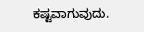ಕಷ್ಟವಾಗುವುದು.